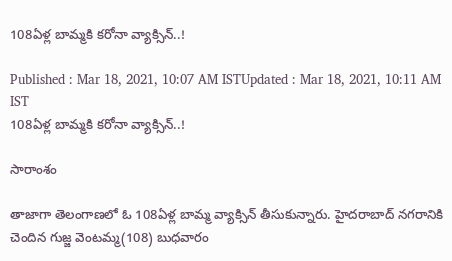108ఏళ్ల బామ్మకి కరోనా వ్యాక్సిన్..!

Published : Mar 18, 2021, 10:07 AM ISTUpdated : Mar 18, 2021, 10:11 AM IST
108ఏళ్ల బామ్మకి కరోనా వ్యాక్సిన్..!

సారాంశం

తాజాగా తెలంగాణలో ఓ 108ఏళ్ల బామ్మ వ్యాక్సిన్ తీసుకున్నారు. హైదరాబాద్ నగరానికి చెందిన గుజ్జ వెంటమ్మ(108) బుధవారం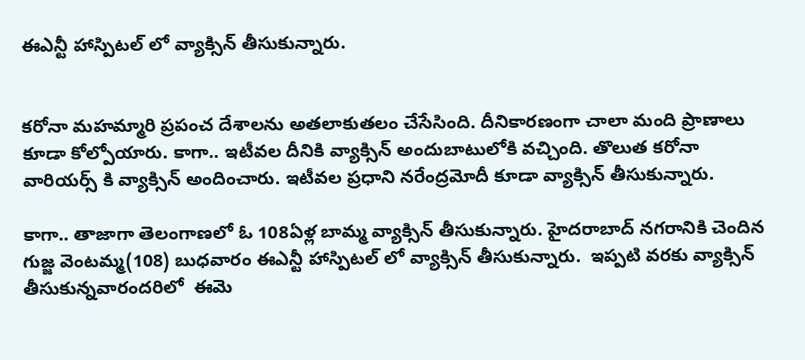ఈఎన్టీ హాస్పిటల్ లో వ్యాక్సిన్ తీసుకున్నారు.


కరోనా మహమ్మారి ప్రపంచ దేశాలను అతలాకుతలం చేసేసింది. దీనికారణంగా చాలా మంది ప్రాణాలు కూడా కోల్పోయారు. కాగా.. ఇటీవల దీనికి వ్యాక్సిన్ అందుబాటులోకి వచ్చింది. తొలుత కరోనా వారియర్స్ కి వ్యాక్సిన్ అందించారు. ఇటీవల ప్రధాని నరేంద్రమోదీ కూడా వ్యాక్సిన్ తీసుకున్నారు.

కాగా.. తాజాగా తెలంగాణలో ఓ 108ఏళ్ల బామ్మ వ్యాక్సిన్ తీసుకున్నారు. హైదరాబాద్ నగరానికి చెందిన గుజ్జ వెంటమ్మ(108) బుధవారం ఈఎన్టీ హాస్పిటల్ లో వ్యాక్సిన్ తీసుకున్నారు.  ఇప్పటి వరకు వ్యాక్సిన్ తీసుకున్నవారందరిలో  ఈమె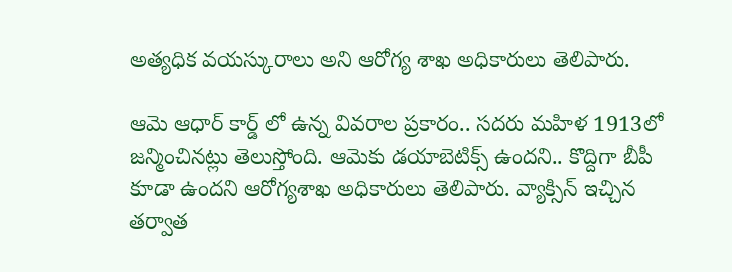అత్యధిక వయస్కురాలు అని ఆరోగ్య శాఖ అధికారులు తెలిపారు.

ఆమె ఆధార్ కార్డ్ లో ఉన్న వివరాల ప్రకారం.. సదరు మహిళ 1913లో జన్మించినట్లు తెలుస్తోంది. ఆమెకు డయాబెటిక్స్ ఉందని.. కొద్దిగా బీపీ కూడా ఉందని ఆరోగ్యశాఖ అధికారులు తెలిపారు. వ్యాక్సిన్ ఇచ్చిన తర్వాత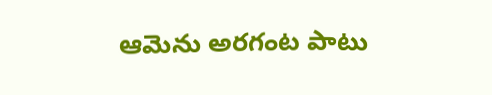ఆమెను అరగంట పాటు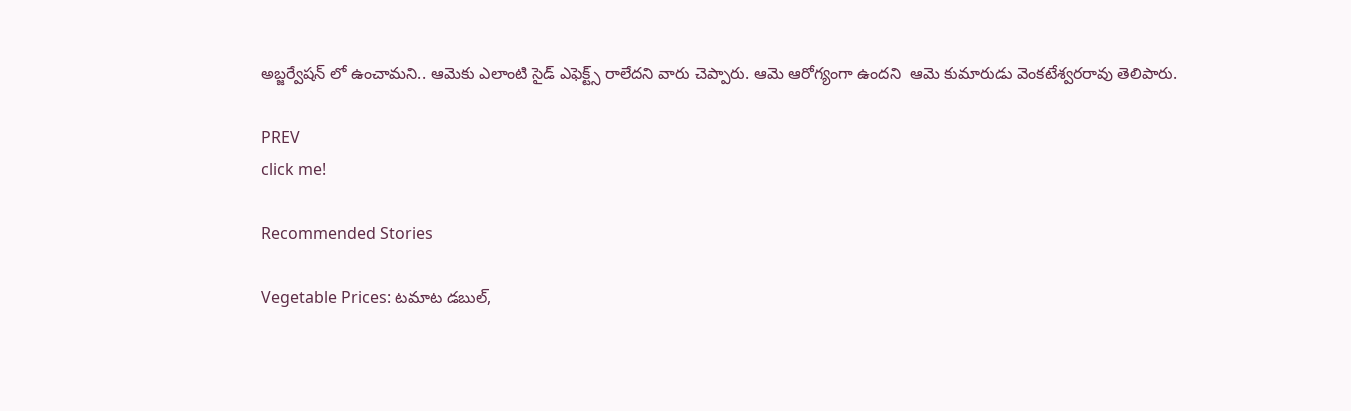అబ్జర్వేషన్ లో ఉంచామని.. ఆమెకు ఎలాంటి సైడ్ ఎఫెక్ట్స్ రాలేదని వారు చెప్పారు. ఆమె ఆరోగ్యంగా ఉందని  ఆమె కుమారుడు వెంకటేశ్వరరావు తెలిపారు.

PREV
click me!

Recommended Stories

Vegetable Prices: ట‌మాట డ‌బుల్‌,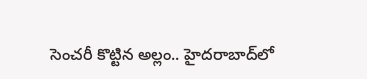సెంచ‌రీ కొట్టిన అల్లం.. హైద‌రాబాద్‌లో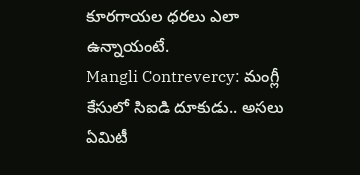కూర‌గాయ‌ల ధ‌ర‌లు ఎలా ఉన్నాయంటే.
Mangli Contrevercy: మంగ్లీ కేసులో సిఐడి దూకుడు.. అసలు ఏమిటీ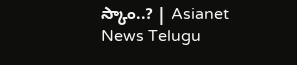స్కాం..? | Asianet News Telugu